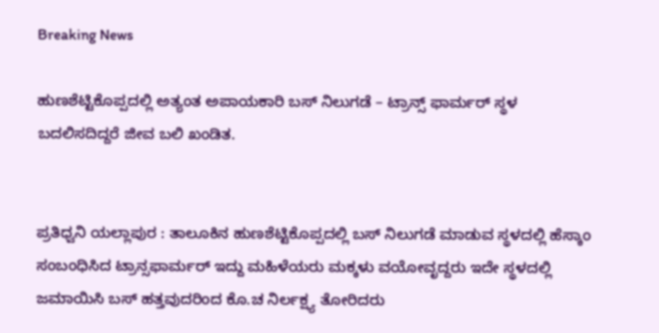Breaking News

ಹುಣಶೆಟ್ಟಿಕೊಪ್ಪದಲ್ಲಿ ಅತ್ಯಂತ ಅಪಾಯಕಾರಿ ಬಸ್ ನಿಲುಗಡೆ – ಟ್ರಾನ್ಸ್ ಫಾರ್ಮರ್ ಸ್ಥಳ ಬದಲಿಸದಿದ್ದರೆ ಜೀವ ಬಲಿ ಖಂಡಿತ.


ಪ್ರತಿಧ್ವನಿ ಯಲ್ಲಾಪುರ : ತಾಲೂಕಿನ ಹುಣಶೆಟ್ಟಿಕೊಪ್ಪದಲ್ಲಿ ಬಸ್ ನಿಲುಗಡೆ ಮಾಡುವ ಸ್ಥಳದಲ್ಲಿ ಹೆಸ್ಕಾಂ ಸಂಬಂಧಿಸಿದ ಟ್ರಾನ್ಸಫಾರ್ಮರ್ ಇದ್ದು ಮಹಿಳೆಯರು ಮಕ್ಕಳು ವಯೋವೃದ್ದರು ಇದೇ ಸ್ಥಳದಲ್ಲಿ ಜಮಾಯಿಸಿ ಬಸ್ ಹತ್ತವುದರಿಂದ ಕೊ.ಚ ನಿರ್ಲಕ್ಷ್ಯ ತೋರಿದರು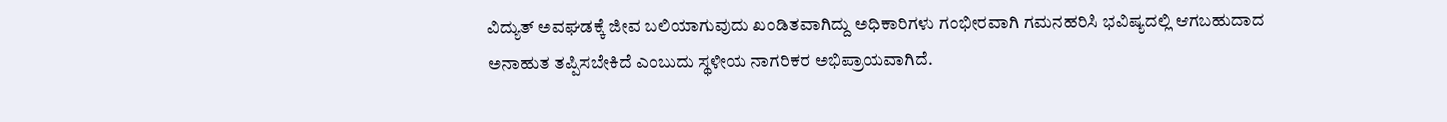ವಿದ್ಯುತ್ ಅವಘಡಕ್ಕೆ ಜೀವ ಬಲಿಯಾಗುವುದು ಖಂಡಿತವಾಗಿದ್ದು ಅಧಿಕಾರಿಗಳು ಗಂಭೀರವಾಗಿ ಗಮನಹರಿಸಿ ಭವಿಷ್ಯದಲ್ಲಿ ಆಗಬಹುದಾದ ಅನಾಹುತ ತಪ್ಪಿಸಬೇಕಿದೆ ಎಂಬುದು ಸ್ಥಳೀಯ ನಾಗರಿಕರ ಅಭಿಪ್ರಾಯವಾಗಿದೆ.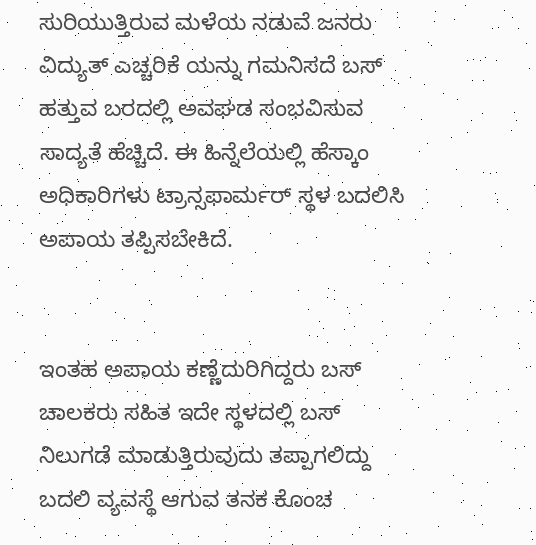ಸುರಿಯುತ್ತಿರುವ ಮಳೆಯ ನಡುವೆ ಜನರು ವಿದ್ಯುತ್ ಎಚ್ಚರಿಕೆ ಯನ್ನು ಗಮನಿಸದೆ ಬಸ್ ಹತ್ತುವ ಬರದಲ್ಲಿ ಅವಘಡ ಸಂಭವಿಸುವ ಸಾದ್ಯತೆ ಹೆಚ್ಚಿದೆ. ಈ ಹಿನ್ನೆಲೆಯಲ್ಲಿ ಹೆಸ್ಕಾಂ ಅಧಿಕಾರಿಗಳು ಟ್ರಾನ್ಸಫಾರ್ಮರ್ ಸ್ಥಳ ಬದಲಿಸಿ ಅಪಾಯ ತಪ್ಪಿಸಬೇಕಿದೆ.


ಇಂತಹ ಅಪಾಯ ಕಣ್ಣೆದುರಿಗಿದ್ದರು ಬಸ್ ಚಾಲಕರು ಸಹಿತ ಇದೇ ಸ್ಥಳದಲ್ಲಿ ಬಸ್ ನಿಲುಗಡೆ ಮಾಡುತ್ತಿರುವುದು ತಪ್ಪಾಗಲಿದ್ದು ಬದಲಿ ವ್ಯವಸ್ಥೆ ಆಗುವ ತನಕ ಕೊಂಚ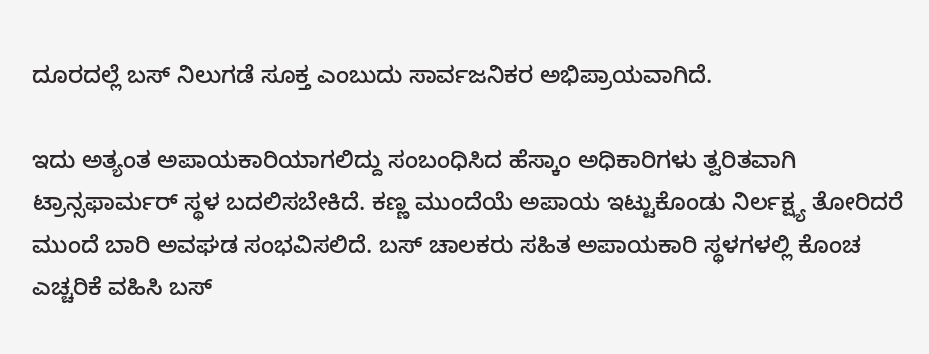ದೂರದಲ್ಲೆ ಬಸ್ ನಿಲುಗಡೆ ಸೂಕ್ತ ಎಂಬುದು ಸಾರ್ವಜನಿಕರ ಅಭಿಪ್ರಾಯವಾಗಿದೆ.

ಇದು ಅತ್ಯಂತ ಅಪಾಯಕಾರಿಯಾಗಲಿದ್ದು ಸಂಬಂಧಿಸಿದ ಹೆಸ್ಕಾಂ ಅಧಿಕಾರಿಗಳು ತ್ವರಿತವಾಗಿ‌ ಟ್ರಾನ್ಸಫಾರ್ಮರ್ ಸ್ಥಳ ಬದಲಿಸಬೇಕಿದೆ. ಕಣ್ಣ ಮುಂದೆಯೆ ಅಪಾಯ ಇಟ್ಟುಕೊಂಡು ನಿರ್ಲಕ್ಷ್ಯ ತೋರಿದರೆ ಮುಂದೆ ಬಾರಿ ಅವಘಡ ಸಂಭವಿಸಲಿದೆ. ಬಸ್ ಚಾಲಕರು ಸಹಿತ ಅಪಾಯಕಾರಿ ಸ್ಥಳಗಳಲ್ಲಿ ಕೊಂಚ ಎಚ್ಚರಿಕೆ ವಹಿಸಿ ಬಸ್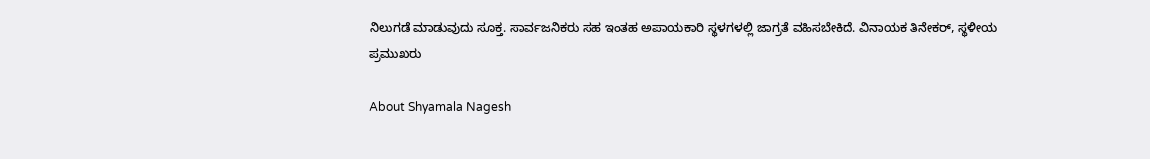ನಿಲುಗಡೆ ಮಾಡುವುದು ಸೂಕ್ತ. ಸಾರ್ವಜನಿಕರು ಸಹ ಇಂತಹ ಅಪಾಯಕಾರಿ ಸ್ಥಳಗಳಲ್ಲಿ ಜಾಗ್ರತೆ ವಹಿಸಬೇಕಿದೆ. ವಿನಾಯಕ ತಿನೇಕರ್, ಸ್ಥಳೀಯ ಪ್ರಮುಖರು

About Shyamala Nagesh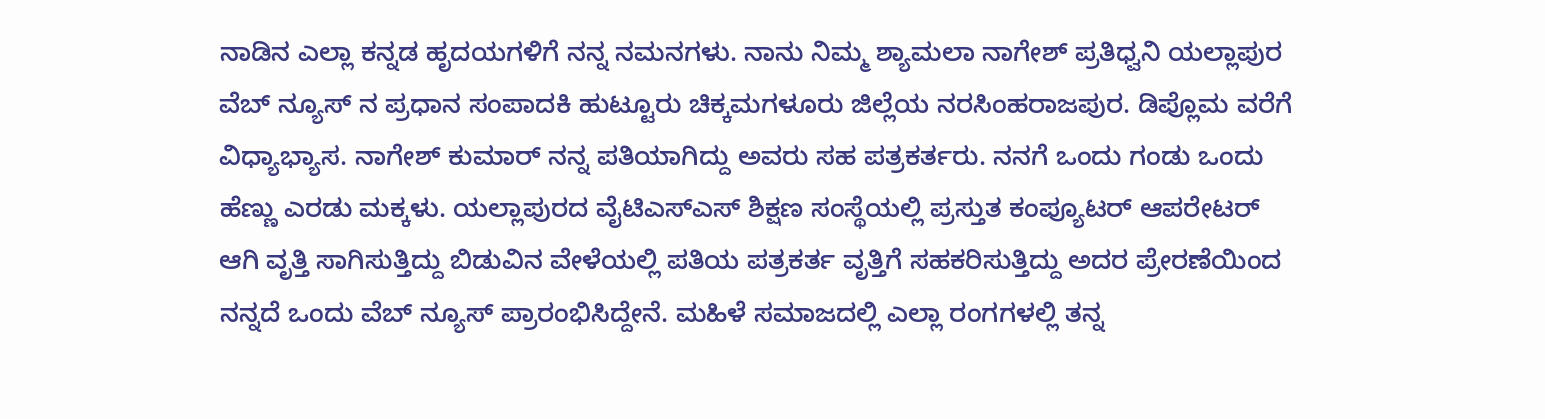ನಾಡಿನ ಎಲ್ಲಾ ಕನ್ನಡ ಹೃದಯಗಳಿಗೆ ನನ್ನ ನಮನಗಳು. ನಾನು ನಿಮ್ಮ ಶ್ಯಾಮಲಾ ನಾಗೇಶ್ ಪ್ರತಿಧ್ವನಿ ಯಲ್ಲಾಪುರ ವೆಬ್ ನ್ಯೂಸ್ ನ ಪ್ರಧಾನ ಸಂಪಾದಕಿ ಹುಟ್ಟೂರು ಚಿಕ್ಕಮಗಳೂರು ಜಿಲ್ಲೆಯ ನರಸಿಂಹರಾಜಪುರ. ಡಿಪ್ಲೊಮ ವರೆಗೆ ವಿಧ್ಯಾಭ್ಯಾಸ. ನಾಗೇಶ್ ಕುಮಾರ್ ನನ್ನ ಪತಿಯಾಗಿದ್ದು ಅವರು ಸಹ ಪತ್ರಕರ್ತರು. ನನಗೆ ಒಂದು ಗಂಡು ಒಂದು ಹೆಣ್ಣು ಎರಡು ಮಕ್ಕಳು. ಯಲ್ಲಾಪುರದ ವೈಟಿಎಸ್ಎಸ್ ಶಿಕ್ಷಣ ಸಂಸ್ಥೆಯಲ್ಲಿ ಪ್ರಸ್ತುತ ಕಂಪ್ಯೂಟರ್ ಆಪರೇಟರ್ ಆಗಿ ವೃತ್ತಿ ಸಾಗಿಸುತ್ತಿದ್ದು ಬಿಡುವಿನ ವೇಳೆಯಲ್ಲಿ ಪತಿಯ ಪತ್ರಕರ್ತ ವೃತ್ತಿಗೆ ಸಹಕರಿಸುತ್ತಿದ್ದು ಅದರ ಪ್ರೇರಣೆಯಿಂದ ನನ್ನದೆ ಒಂದು ವೆಬ್ ನ್ಯೂಸ್ ಪ್ರಾರಂಭಿಸಿದ್ದೇನೆ. ಮಹಿಳೆ ಸಮಾಜದಲ್ಲಿ ಎಲ್ಲಾ ರಂಗಗಳಲ್ಲಿ ತನ್ನ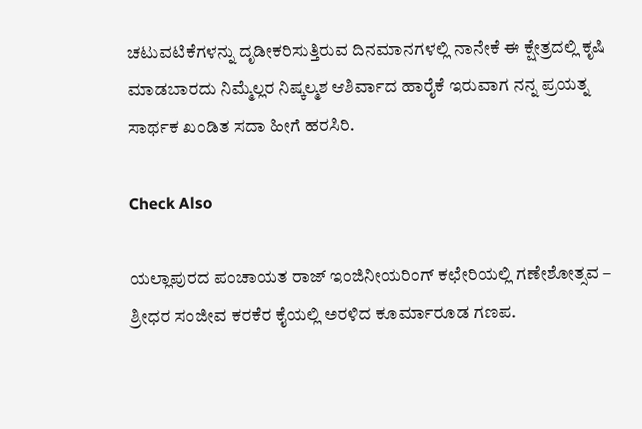ಚಟುವಟಿಕೆಗಳನ್ನು ದೃಡೀಕರಿಸುತ್ತಿರುವ ದಿನಮಾನಗಳಲ್ಲಿ ನಾನೇಕೆ ಈ ಕ್ಷೇತ್ರದಲ್ಲಿ ಕೃಷಿ ಮಾಡಬಾರದು ನಿಮ್ಮೆಲ್ಲರ ನಿಷ್ಕಲ್ಮಶ ಆಶಿರ್ವಾದ ಹಾರೈಕೆ ಇರುವಾಗ ನನ್ನ ಪ್ರಯತ್ನ ಸಾರ್ಥಕ ಖಂಡಿತ ಸದಾ ಹೀಗೆ ಹರಸಿರಿ.

Check Also

ಯಲ್ಲಾಪುರದ ಪಂಚಾಯತ ರಾಜ್ ಇಂಜಿನೀಯರಿಂಗ್ ಕಛೇರಿಯಲ್ಲಿ ಗಣೇಶೋತ್ಸವ – ಶ್ರೀಧರ ಸಂಜೀವ ಕರಕೆರ ಕೈಯಲ್ಲಿ ಅರಳಿದ ಕೂರ್ಮಾರೂಡ ಗಣಪ.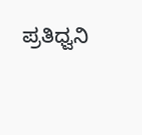ಪ್ರತಿಧ್ವನಿ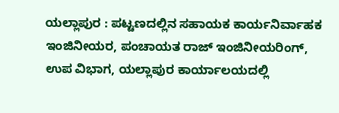ಯಲ್ಲಾಪುರ : ಪಟ್ಟಣದಲ್ಲಿನ ಸಹಾಯಕ ಕಾರ್ಯನಿರ್ವಾಹಕ ಇಂಜಿನೀಯರ, ಪಂಚಾಯತ ರಾಜ್ ಇಂಜಿನೀಯರಿಂಗ್, ಉಪ ವಿಭಾಗ, ಯಲ್ಲಾಪುರ ಕಾರ್ಯಾಲಯದಲ್ಲಿ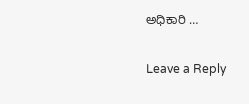ಅಧಿಕಾರಿ …

Leave a Reply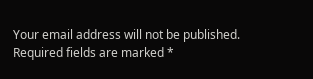Your email address will not be published. Required fields are marked *